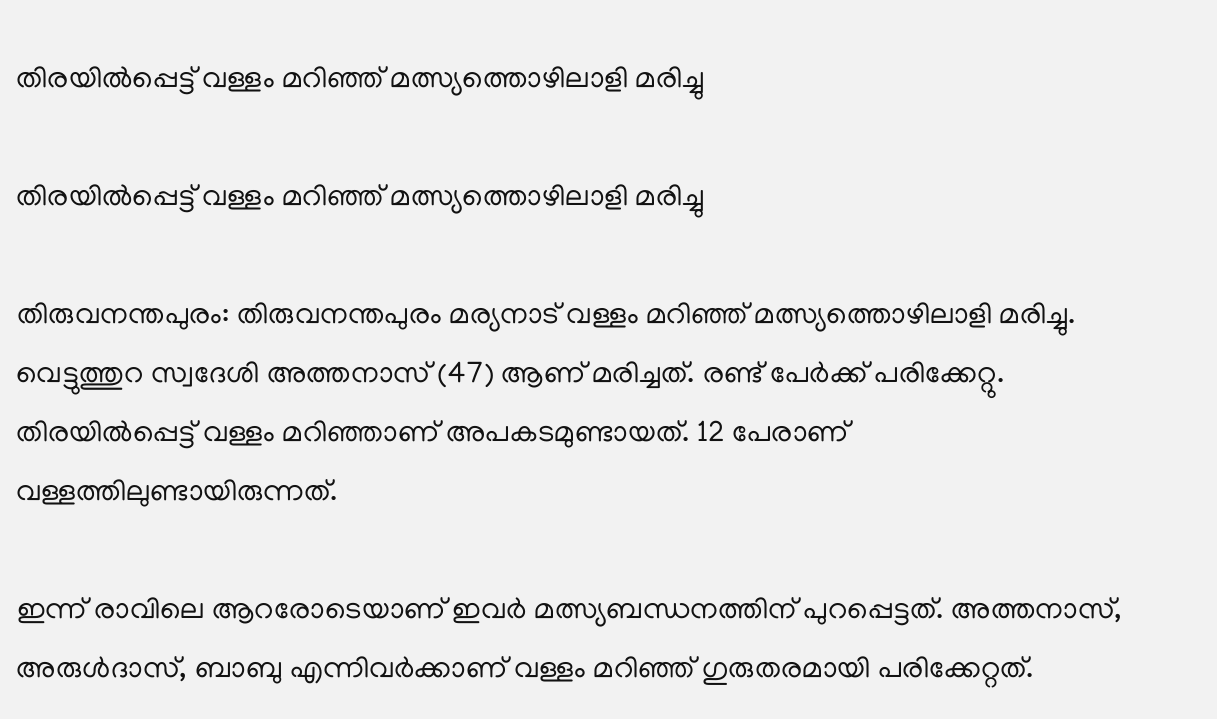തിരയിൽപ്പെട്ട് വള്ളം മറിഞ്ഞ് മത്സ്യത്തൊഴിലാളി മരിച്ചു

തിരയിൽപ്പെട്ട് വള്ളം മറിഞ്ഞ് മത്സ്യത്തൊഴിലാളി മരിച്ചു

തിരുവനന്തപുരം: തിരുവനന്തപുരം മര്യനാട് വള്ളം മറിഞ്ഞ് മത്സ്യത്തൊഴിലാളി മരിച്ചു. വെട്ടുത്തുറ സ്വദേശി അത്തനാസ് (47) ആണ് മരിച്ചത്. രണ്ട് പേർക്ക് പരിക്കേറ്റു. തിരയിൽപ്പെട്ട് വള്ളം മറിഞ്ഞാണ് അപകടമുണ്ടായത്. 12 പേരാണ് വള്ളത്തിലുണ്ടായിരുന്നത്.

ഇന്ന് രാവിലെ ആറരോടെയാണ് ഇവർ മത്സ്യബന്ധനത്തിന് പുറപ്പെട്ടത്. അത്തനാസ്, അരുൾദാസ്, ബാബു എന്നിവർക്കാണ് വള്ളം മറിഞ്ഞ് ഗുരുതരമായി പരിക്കേറ്റത്.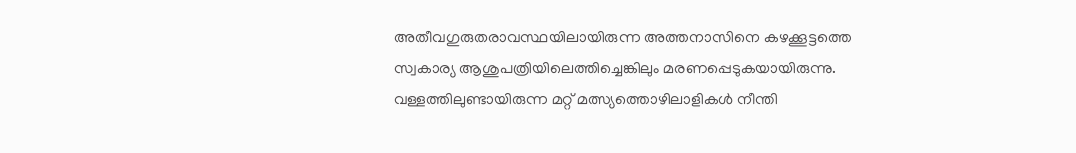അതീവഗുരുതരാവസ്ഥയിലായിരുന്ന അത്തനാസിനെ കഴക്കൂട്ടത്തെ സ്വകാര്യ ആശുപത്രിയിലെത്തിച്ചെങ്കിലും മരണപ്പെടുകയായിരുന്നു. വള്ളത്തിലുണ്ടായിരുന്ന മറ്റ് മത്സ്യത്തൊഴിലാളികൾ നീന്തി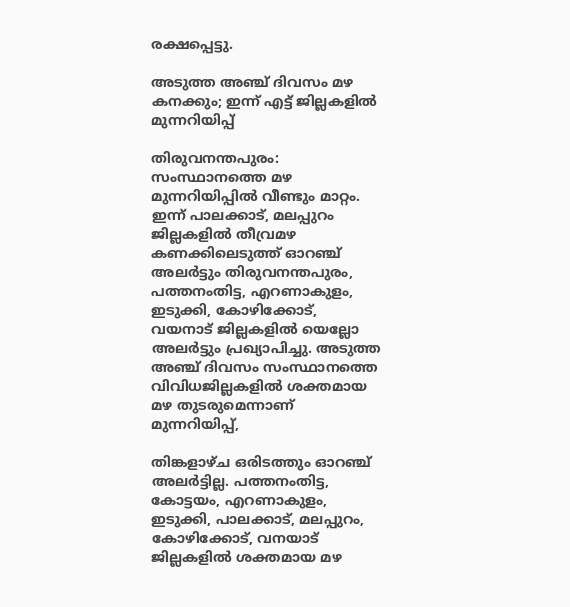രക്ഷപ്പെട്ടു.

അടുത്ത അഞ്ച് ദിവസം മഴ കനക്കും; ഇന്ന് എട്ട് ജില്ലകളില്‍ മുന്നറിയിപ്പ്

തിരുവനന്തപുരം: സംസ്ഥാനത്തെ മഴ മുന്നറിയിപ്പില്‍ വീണ്ടും മാറ്റം. ഇന്ന് പാലക്കാട്, മലപ്പുറം ജില്ലകളില്‍ തീവ്രമഴ കണക്കിലെടുത്ത് ഓറഞ്ച് അലര്‍ട്ടും തിരുവനന്തപുരം, പത്തനംതിട്ട, എറണാകുളം, ഇടുക്കി, കോഴിക്കോട്, വയനാട് ജില്ലകളില്‍ യെല്ലോ അലര്‍ട്ടും പ്രഖ്യാപിച്ചു. അടുത്ത അഞ്ച് ദിവസം സംസ്ഥാനത്തെ വിവിധജില്ലകളില്‍ ശക്തമായ മഴ തുടരുമെന്നാണ് മുന്നറിയിപ്പ്,

തിങ്കളാഴ്ച ഒരിടത്തും ഓറഞ്ച് അലര്‍ട്ടില്ല. പത്തനംതിട്ട, കോട്ടയം, എറണാകുളം, ഇടുക്കി, പാലക്കാട്, മലപ്പുറം, കോഴിക്കോട്, വനയാട് ജില്ലകളില്‍ ശക്തമായ മഴ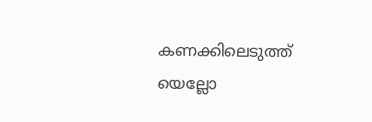കണക്കിലെടുത്ത് യെല്ലോ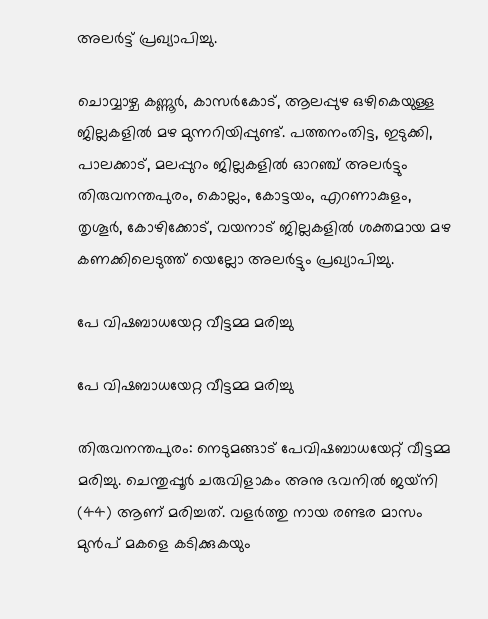അലര്‍ട്ട് പ്രഖ്യാപിച്ചു.

ചൊവ്വാഴ്ച കണ്ണൂര്‍, കാസര്‍കോട്, ആലപ്പുഴ ഒഴികെയുള്ള ജില്ലകളില്‍ മഴ മുന്നറിയിപ്പുണ്ട്. പത്തനംതിട്ട, ഇടുക്കി, പാലക്കാട്, മലപ്പുറം ജില്ലകളില്‍ ഓറഞ്ച് അലര്‍ട്ടും തിരുവനന്തപുരം, കൊല്ലം, കോട്ടയം, എറണാകുളം, തൃശൂര്‍, കോഴിക്കോട്, വയനാട് ജില്ലകളില്‍ ശക്തമായ മഴ കണക്കിലെടുത്ത് യെല്ലോ അലര്‍ട്ടും പ്രഖ്യാപിച്ചു.

പേ വിഷബാധയേറ്റ വീട്ടമ്മ മരിച്ചു

പേ വിഷബാധയേറ്റ വീട്ടമ്മ മരിച്ചു

തിരുവനന്തപുരം: നെടുമങ്ങാട് പേവിഷബാധയേറ്റ് വീട്ടമ്മ മരിച്ചു. ചെന്തുപ്പൂർ ചരുവിളാകം അനു ഭവനില്‍ ജയ്‌നി (44) ആണ് മരിച്ചത്. വളർത്തു നായ രണ്ടര മാസം മുൻപ് മകളെ കടിക്കുകയും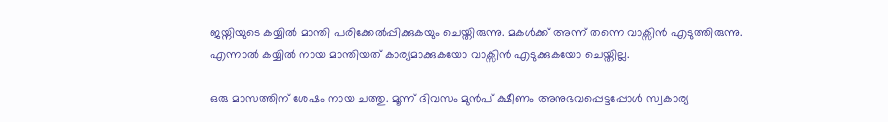ജയ്നിയുടെ കയ്യിൽ മാന്തി പരിക്കേൽപ്പിക്കുകയും ചെയ്തിരുന്നു. മകൾക്ക് അന്ന് തന്നെ വാക്സിൻ എടുത്തിരുന്നു. എന്നാൽ കയ്യിൽ നായ മാന്തിയത് കാര്യമാക്കുകയോ വാക്സിൻ എടുക്കുകയോ ചെയ്തില്ല.

ഒരു മാസത്തിന് ശേഷം നായ ചത്തു. മൂന്ന് ദിവസം മുന്‍പ് ക്ഷീണം അനുഭവപ്പെട്ടപ്പോള്‍ സ്വകാര്യ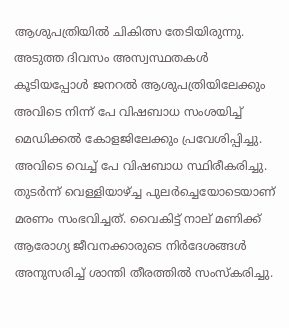ആശുപത്രിയില്‍ ചികിത്സ തേടിയിരുന്നു. അടുത്ത ദിവസം അസ്വസ്ഥതകള്‍ കൂടിയപ്പോള്‍ ജനറൽ ആശുപത്രിയിലേക്കും അവിടെ നിന്ന് പേ വിഷബാധ സംശയിച്ച് മെഡിക്കൽ കോളജിലേക്കും പ്രവേശിപ്പിച്ചു. അവിടെ വെച്ച് പേ വിഷബാധ സ്ഥിരീകരിച്ചു.
തുടർന്ന് വെള്ളിയാഴ്ച്ച പുലര്‍ച്ചെയോടെയാണ് മരണം സംഭവിച്ചത്. വൈകിട്ട് നാല് മണിക്ക് ആരോഗ്യ ജീവനക്കാരുടെ നിര്‍ദേശങ്ങള്‍ അനുസരിച്ച് ശാന്തി തീരത്തില്‍ സംസ്‌കരിച്ചു.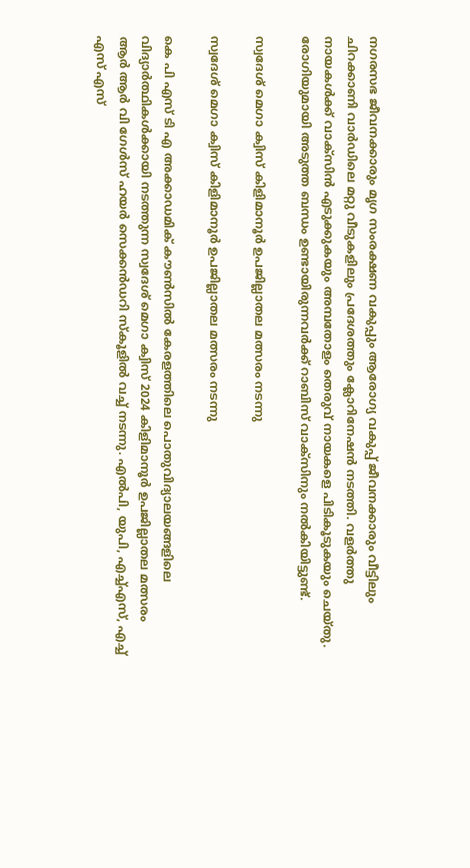നഗരസഭ ജീവനക്കാരും മൃഗ സംരക്ഷണ വകുപ്പും ആരോഗ്യ വകുപ്പ് ജീവനക്കാരും വീട്ടിലും ചിറക്കാണി വാര്‍ഡിലെ മറ്റു വീടുകളിലും പ്രദേശത്തും ക്ലോറിനേഷന്‍ നടത്തി. വളര്‍ത്തു നായകള്‍ക്ക് വാക്സിന്‍ എടുക്കുകയും അമ്പതോളം തെരുവ് നായകളെ പിടികൂടുകയും ചെയ്തു. രോഗിയുമായി അടുത്ത ബന്ധം ഉണ്ടായിരുന്നവര്‍ക്ക് റാബിസ് വാക്സിനും നല്‍കിയിട്ടുണ്ട്.

സ്വദേശ് മെഗാ ക്വിസ് കിളിമാനൂർ ഉപജില്ലാതല മത്സരം നടന്നു

സ്വദേശ് മെഗാ ക്വിസ് കിളിമാനൂർ ഉപജില്ലാതല മത്സരം നടന്നു

കെ പി എസ് ടി എ അക്കാഡമിക് കൗൺസിൽ കേരളത്തിലെ പൊതുവിദ്യാലയങ്ങളിലെ വിദ്യാർത്ഥികൾക്കായി നടത്തുന്ന സ്വദേശ് മെഗാ ക്വിസ് 2024 കിളിമാനൂർ ഉപജില്ലാതല മത്സരം ആർ ആർ വി ഗേൾസ് ഹയർ സെക്കൻഡറി സ്കൂളിൽ വച്ച് നടന്നു. എൽപി, യുപി, എച്ച്എസ്, എച്ച് എസ് എസ്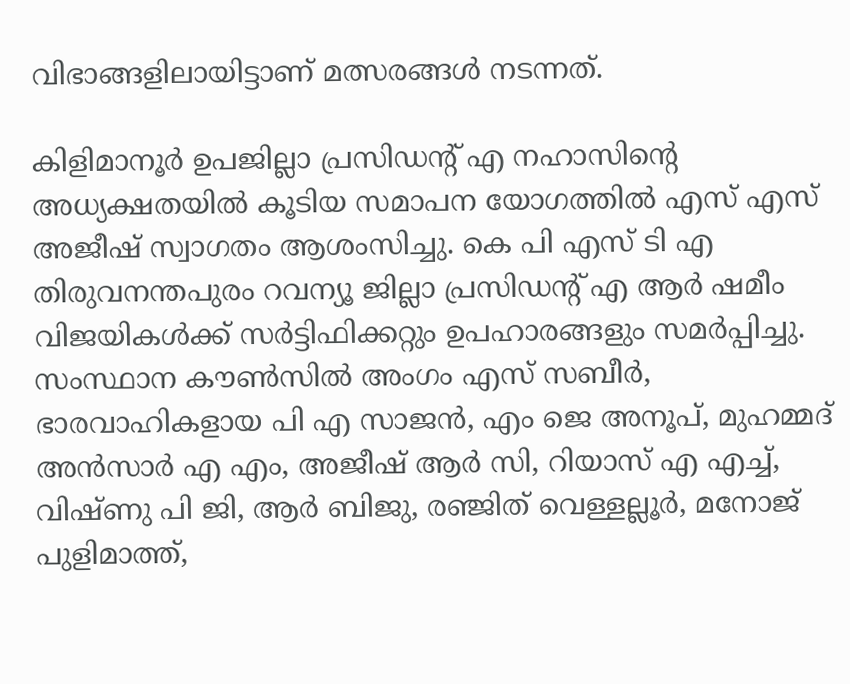വിഭാങ്ങളിലായിട്ടാണ് മത്സരങ്ങൾ നടന്നത്.

കിളിമാനൂർ ഉപജില്ലാ പ്രസിഡന്റ്‌ എ നഹാസിന്റെ അധ്യക്ഷതയിൽ കൂടിയ സമാപന യോഗത്തിൽ എസ് എസ് അജീഷ് സ്വാഗതം ആശംസിച്ചു. കെ പി എസ് ടി എ തിരുവനന്തപുരം റവന്യൂ ജില്ലാ പ്രസിഡന്റ് എ ആർ ഷമീം വിജയികൾക്ക് സർട്ടിഫിക്കറ്റും ഉപഹാരങ്ങളും സമർപ്പിച്ചു. സംസ്ഥാന കൗൺസിൽ അംഗം എസ് സബീർ, ഭാരവാഹികളായ പി എ സാജൻ, എം ജെ അനൂപ്, മുഹമ്മദ് അൻസാർ എ എം, അജീഷ് ആർ സി, റിയാസ് എ എച്ച്, വിഷ്ണു പി ജി, ആർ ബിജു, രഞ്ജിത് വെള്ളല്ലൂർ, മനോജ് പുളിമാത്ത്,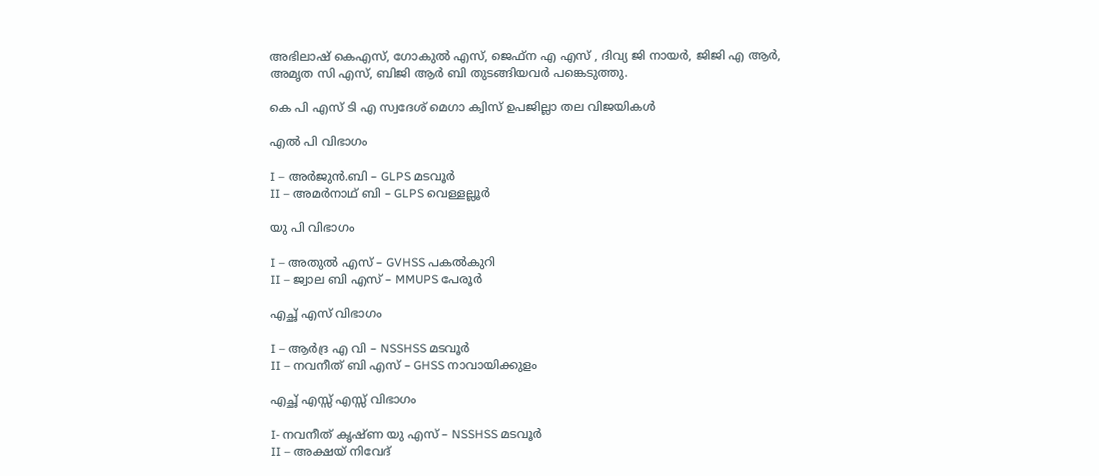അഭിലാഷ് കെഎസ്, ഗോകുൽ എസ്, ജെഫ്ന എ എസ് , ദിവ്യ ജി നായർ, ജിജി എ ആർ,
അമൃത സി എസ്, ബിജി ആർ ബി തുടങ്ങിയവർ പങ്കെടുത്തു.

കെ പി എസ് ടി എ സ്വദേശ് മെഗാ ക്വിസ് ഉപജില്ലാ തല വിജയികൾ

എൽ പി വിഭാഗം

I – അർജുൻ.ബി – GLPS മടവൂർ
II – അമർനാഥ്‌ ബി – GLPS വെള്ളല്ലൂർ

യു പി വിഭാഗം

I – അതുൽ എസ് – GVHSS പകൽകുറി
II – ജ്വാല ബി എസ് – MMUPS പേരൂർ

എച്ഛ് എസ് വിഭാഗം

I – ആർദ്ര എ വി – NSSHSS മടവൂർ
II – നവനീത് ബി എസ് – GHSS നാവായിക്കുളം

എച്ഛ് എസ്സ് എസ്സ് വിഭാഗം

I- നവനീത് കൃഷ്ണ യു എസ് – NSSHSS മടവൂർ
II – അക്ഷയ് നിവേദ്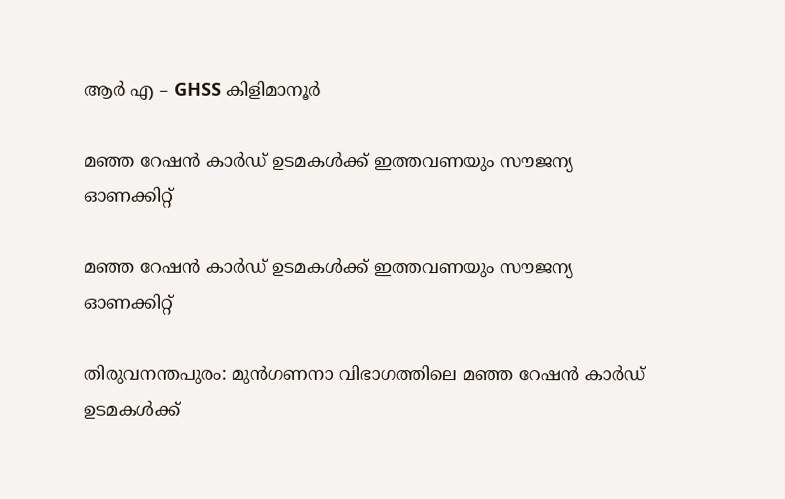ആർ എ – GHSS കിളിമാനൂർ

മഞ്ഞ റേഷന്‍ കാര്‍ഡ് ഉടമകള്‍ക്ക് ഇത്തവണയും സൗജന്യ ഓണക്കിറ്റ്

മഞ്ഞ റേഷന്‍ കാര്‍ഡ് ഉടമകള്‍ക്ക് ഇത്തവണയും സൗജന്യ ഓണക്കിറ്റ്

തിരുവനന്തപുരം: മുന്‍ഗണനാ വിഭാഗത്തിലെ മഞ്ഞ റേഷന്‍ കാര്‍ഡ് ഉടമകള്‍ക്ക്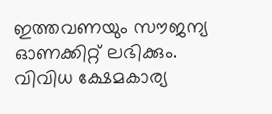ഇത്തവണയും സൗജന്യ ഓണക്കിറ്റ് ലഭിക്കും. വിവിധ ക്ഷേമകാര്യ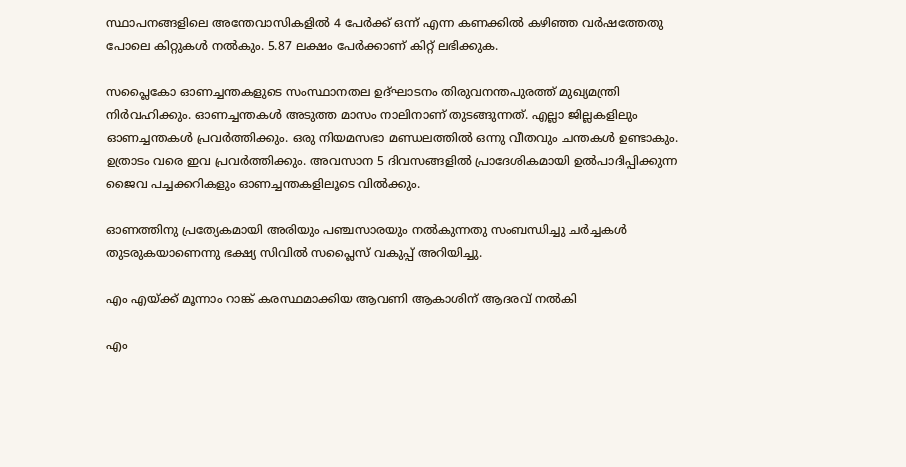സ്ഥാപനങ്ങളിലെ അന്തേവാസികളില്‍ 4 പേര്‍ക്ക് ഒന്ന് എന്ന കണക്കില്‍ കഴിഞ്ഞ വര്‍ഷത്തേതു പോലെ കിറ്റുകള്‍ നല്‍കും. 5.87 ലക്ഷം പേര്‍ക്കാണ് കിറ്റ് ലഭിക്കുക.

സപ്ലൈകോ ഓണച്ചന്തകളുടെ സംസ്ഥാനതല ഉദ്ഘാടനം തിരുവനന്തപുരത്ത് മുഖ്യമന്ത്രി നിര്‍വഹിക്കും. ഓണച്ചന്തകള്‍ അടുത്ത മാസം നാലിനാണ് തുടങ്ങുന്നത്. എല്ലാ ജില്ലകളിലും ഓണച്ചന്തകള്‍ പ്രവര്‍ത്തിക്കും. ഒരു നിയമസഭാ മണ്ഡലത്തില്‍ ഒന്നു വീതവും ചന്തകള്‍ ഉണ്ടാകും. ഉത്രാടം വരെ ഇവ പ്രവര്‍ത്തിക്കും. അവസാന 5 ദിവസങ്ങളില്‍ പ്രാദേശികമായി ഉല്‍പാദിപ്പിക്കുന്ന ജൈവ പച്ചക്കറികളും ഓണച്ചന്തകളിലൂടെ വില്‍ക്കും.

ഓണത്തിനു പ്രത്യേകമായി അരിയും പഞ്ചസാരയും നല്‍കുന്നതു സംബന്ധിച്ചു ചര്‍ച്ചകള്‍ തുടരുകയാണെന്നു ഭക്ഷ്യ സിവില്‍ സപ്ലൈസ് വകുപ്പ് അറിയിച്ചു.

എം എയ്ക്ക് മൂന്നാം റാങ്ക് കരസ്ഥമാക്കിയ ആവണി ആകാശിന് ആദരവ് നൽകി

എം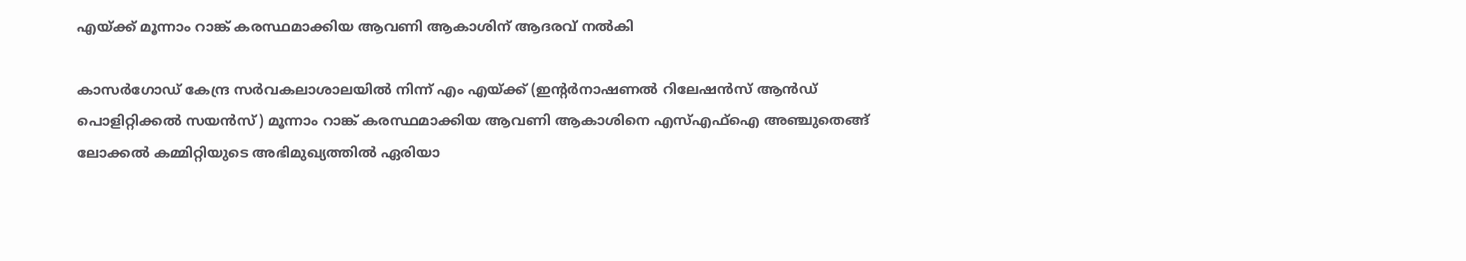എയ്ക്ക് മൂന്നാം റാങ്ക് കരസ്ഥമാക്കിയ ആവണി ആകാശിന് ആദരവ് നൽകി

കാസർഗോഡ് കേന്ദ്ര സർവകലാശാലയിൽ നിന്ന് എം എയ്ക്ക് (ഇന്റർനാഷണൽ റിലേഷൻസ് ആൻഡ് പൊളിറ്റിക്കൽ സയൻസ്) മൂന്നാം റാങ്ക് കരസ്ഥമാക്കിയ ആവണി ആകാശിനെ എസ്എഫ്ഐ അഞ്ചുതെങ്ങ് ലോക്കൽ കമ്മിറ്റിയുടെ അഭിമുഖ്യത്തിൽ ഏരിയാ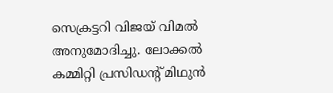സെക്രട്ടറി വിജയ് വിമൽ അനുമോദിച്ചു. ലോക്കൽ കമ്മിറ്റി പ്രസിഡന്റ്‌ മിഥുൻ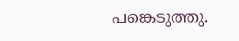പങ്കെടുത്തു.